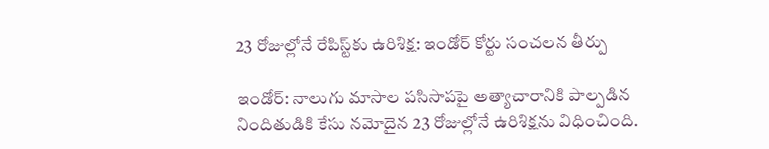23 రోజుల్లోనే రేపిస్ట్‌కు ఉరిశిక్ష: ఇండోర్ కోర్టు సంచలన తీర్పు

ఇండోర్: నాలుగు మాసాల పసిసాపపై అత్యాచారానికి పాల్పడిన నిందితుడికి కేసు నమోదైన 23 రోజుల్లోనే ఉరిశిక్షను విధించింది.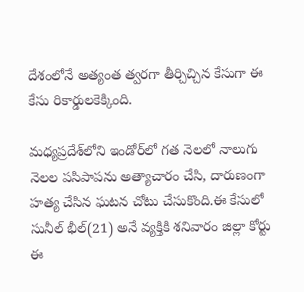దేశంలోనే అత్యంత త్వరగా తీర్చిచ్చిన కేసుగా ఈ కేసు రికార్డులకెక్కింది.

మధ్యప్రదేశ్‌లోని ఇండోర్‌లో గత నెలలో నాలుగు నెలల పసిపాపను అత్యాచారం చేసి, దారుణంగా హత్య చేసిన ఘటన చోటు చేసుకొంది.ఈ కేసులో సునీల్‌ భీల్‌(21) అనే వ్యక్తికి శనివారం జిల్లా కోర్టు ఈ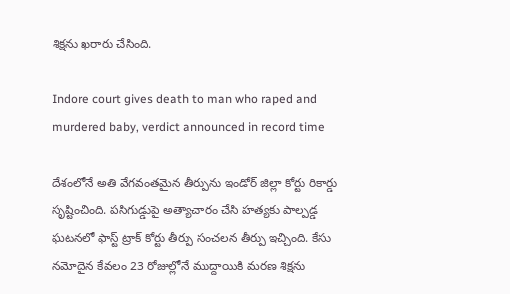శిక్షను ఖరారు చేసింది.

Indore court gives death to man who raped and murdered baby, verdict announced in record time

దేశంలోనే అతి వేగవంతమైన తీర్పును ఇండోర్‌ జిల్లా కోర్టు రికార్డు సృష్టించింది. పసిగుడ్డుపై అత్యాచారం చేసి హత్యకు పాల్పడ్డ ఘటనలో ఫాస్ట్ ట్రాక్ కోర్టు తీర్పు సంచలన తీర్పు ఇచ్చింది. కేసు నమోదైన కేవలం 23 రోజుల్లోనే ముద్దాయికి మరణ శిక్షను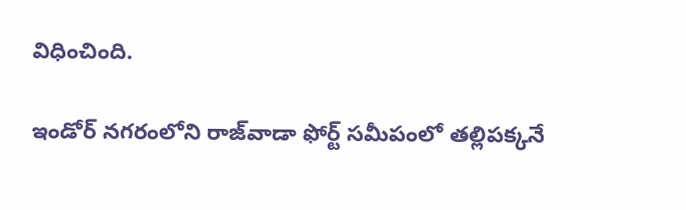విధించింది.

ఇండోర్ నగరంలోని రాజ్‌వాడా ఫోర్ట్‌ సమీపంలో త‌ల్లిప‌క్క‌నే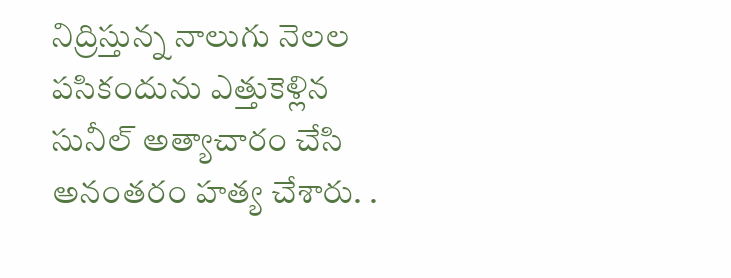నిద్రిస్తున్న నాలుగు నెల‌ల ప‌సికందును ఎత్తుకెళ్లిన సునీల్‌ అత్యాచారం చేసి అనంత‌రం హ‌త్య చేశారు. .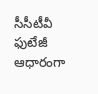సీసీటీవీ ఫుటేజీ ఆధారంగా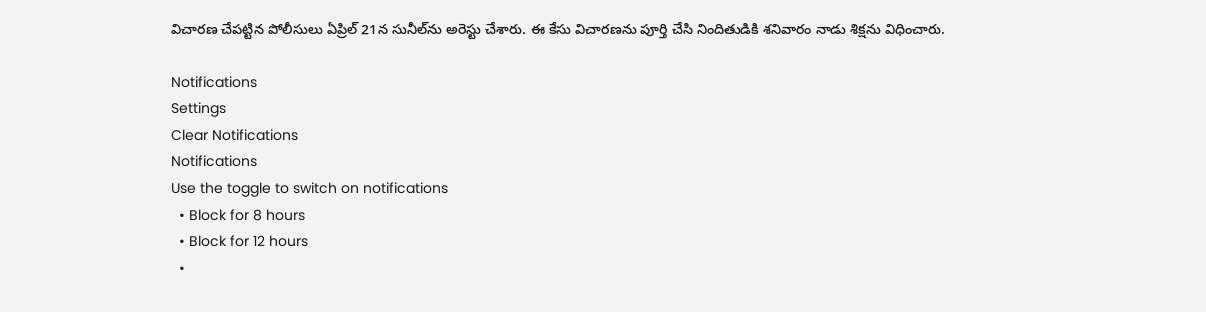విచారణ చేపట్టిన పోలీసులు ఏప్రిల్ 21న సునీల్‌ను అరెస్టు చేశారు. ఈ కేసు విచారణను పూర్తి చేసి నిందితుడికి శనివారం నాడు శిక్షను విధించారు.

Notifications
Settings
Clear Notifications
Notifications
Use the toggle to switch on notifications
  • Block for 8 hours
  • Block for 12 hours
  •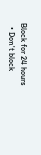Block for 24 hours
  • Don't block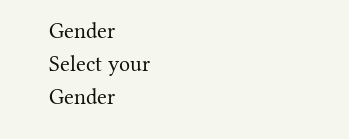Gender
Select your Gender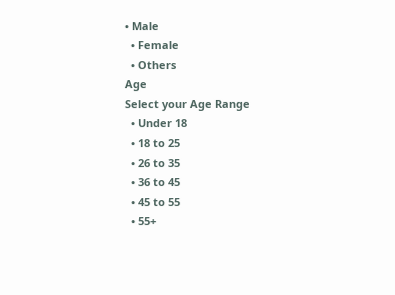• Male
  • Female
  • Others
Age
Select your Age Range
  • Under 18
  • 18 to 25
  • 26 to 35
  • 36 to 45
  • 45 to 55
  • 55+